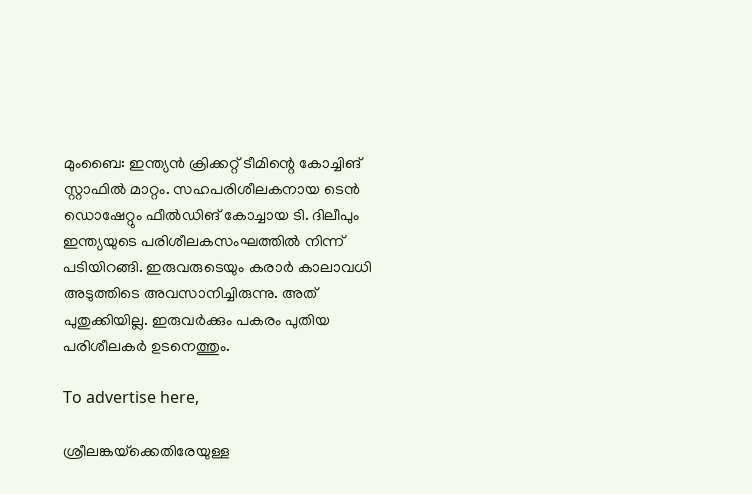മുംബൈ: ഇന്ത്യൻ ക്രിക്കറ്റ് ടീമിന്റെ കോച്ചിങ് സ്റ്റാഫിൽ മാറ്റം. സഹപരിശീലകനായ ടെൻ ഡൊഷേറ്റും ഫീൽഡിങ് കോച്ചായ ടി. ദിലീപും ഇന്ത്യയുടെ പരിശീലകസംഘത്തിൽ നിന്ന് പടിയിറങ്ങി. ഇരുവരുടെയും കരാർ കാലാവധി അടുത്തിടെ അവസാനിച്ചിരുന്നു. അത് പുതുക്കിയില്ല. ഇരുവർക്കും പകരം പുതിയ പരിശീലകർ ഉടനെത്തും.

To advertise here,

ശ്രീലങ്കയ്‌ക്കെതിരേയുള്ള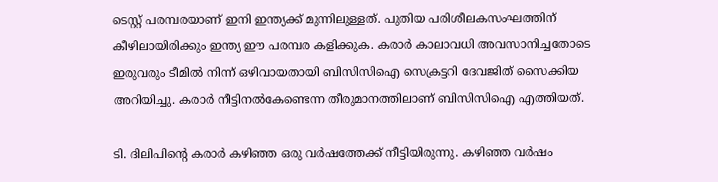ടെസ്റ്റ് പരമ്പരയാണ് ഇനി ഇന്ത്യക്ക് മുന്നിലുള്ളത്. പുതിയ പരിശീലകസംഘത്തിന് കീഴിലായിരിക്കും ഇന്ത്യ ഈ പരമ്പര കളിക്കുക. കരാർ കാലാവധി അവസാനിച്ചതോടെ ഇരുവരും ടീമിൽ നിന്ന് ഒഴിവായതായി ബിസിസിഐ സെക്രട്ടറി ദേവജിത് സൈക്കിയ അറിയിച്ചു. കരാർ നീട്ടിനൽകേണ്ടെന്ന തീരുമാനത്തിലാണ് ബിസിസിഐ എത്തിയത്.

ടി. ദിലിപിന്റെ കരാർ കഴിഞ്ഞ ഒരു വർഷത്തേക്ക് നീട്ടിയിരുന്നു. കഴിഞ്ഞ വർഷം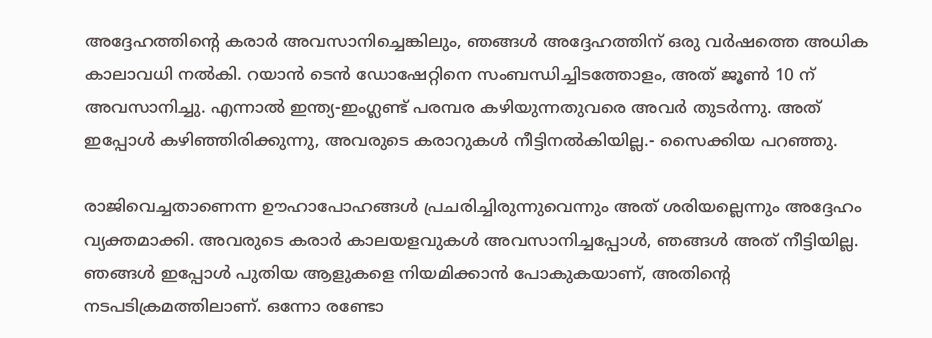അദ്ദേഹത്തിന്റെ കരാർ അവസാനിച്ചെങ്കിലും, ഞങ്ങൾ അദ്ദേഹത്തിന് ഒരു വർഷത്തെ അധിക കാലാവധി നൽകി. റയാൻ ടെൻ ഡോഷേറ്റിനെ സംബന്ധിച്ചിടത്തോളം, അത് ജൂൺ 10 ന് അവസാനിച്ചു. എന്നാൽ ഇന്ത്യ-ഇംഗ്ലണ്ട് പരമ്പര കഴിയുന്നതുവരെ അവർ തുടർന്നു. അത് ഇപ്പോൾ കഴിഞ്ഞിരിക്കുന്നു, അവരുടെ കരാറുകൾ നീട്ടിനൽകിയില്ല.- സൈക്കിയ പറഞ്ഞു.

രാജിവെച്ചതാണെന്ന ഊഹാപോഹങ്ങൾ പ്രചരിച്ചിരുന്നുവെന്നും അത് ശരിയല്ലെന്നും അദ്ദേഹം വ്യക്തമാക്കി. അവരുടെ കരാർ കാലയളവുകൾ അവസാനിച്ചപ്പോൾ, ഞങ്ങൾ അത് നീട്ടിയില്ല. ഞങ്ങൾ ഇപ്പോൾ പുതിയ ആളുകളെ നിയമിക്കാൻ പോകുകയാണ്, അതിൻ്റെ നടപടിക്രമത്തിലാണ്. ഒന്നോ രണ്ടോ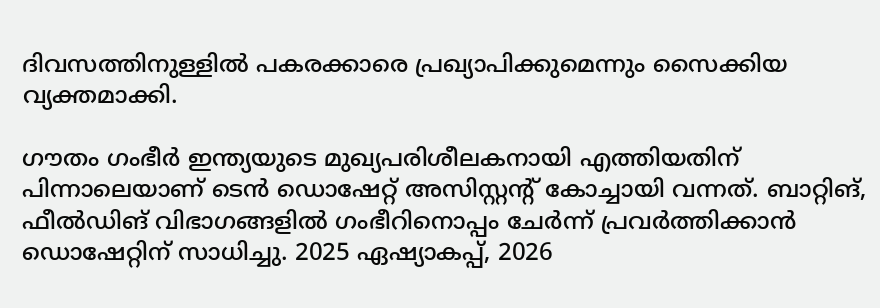ദിവസത്തിനുള്ളിൽ പകരക്കാരെ പ്രഖ്യാപിക്കുമെന്നും സൈക്കിയ വ്യക്തമാക്കി.

ഗൗതം ഗംഭീർ ഇന്ത്യയുടെ മുഖ്യപരിശീലകനായി എത്തിയതിന് പിന്നാലെയാണ് ടെൻ ഡൊഷേറ്റ് അസിസ്റ്റന്റ് കോച്ചായി വന്നത്. ബാറ്റിങ്, ഫീൽഡിങ് വിഭാഗങ്ങളിൽ ഗംഭീറിനൊപ്പം ചേർന്ന് പ്രവർത്തിക്കാൻ ഡൊഷേറ്റിന് സാധിച്ചു. 2025 ഏഷ്യാകപ്പ്, 2026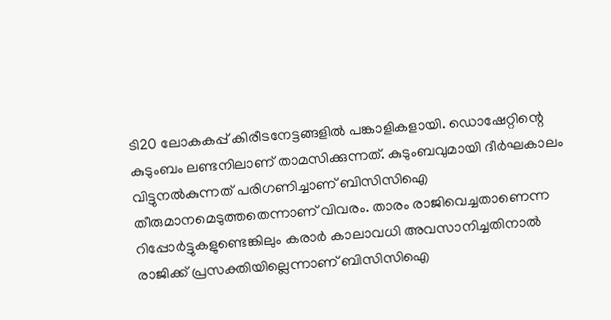ടി20 ലോകകപ്പ് കിരീടനേട്ടങ്ങളിൽ പങ്കാളികളായി. ഡൊഷേറ്റിന്റെ കുടുംബം ലണ്ടനിലാണ് താമസിക്കുന്നത്. കുടുംബവുമായി ദീർഘകാലം വിട്ടുനൽകുന്നത് പരിഗണിച്ചാണ് ബിസിസിഐ തീരുമാനമെടുത്തതെന്നാണ് വിവരം. താരം രാജിവെച്ചതാണെന്ന റിപ്പോർട്ടുകളുണ്ടെങ്കിലും കരാർ കാലാവധി അവസാനിച്ചതിനാൽ രാജിക്ക് പ്രസക്തിയില്ലെന്നാണ് ബിസിസിഐ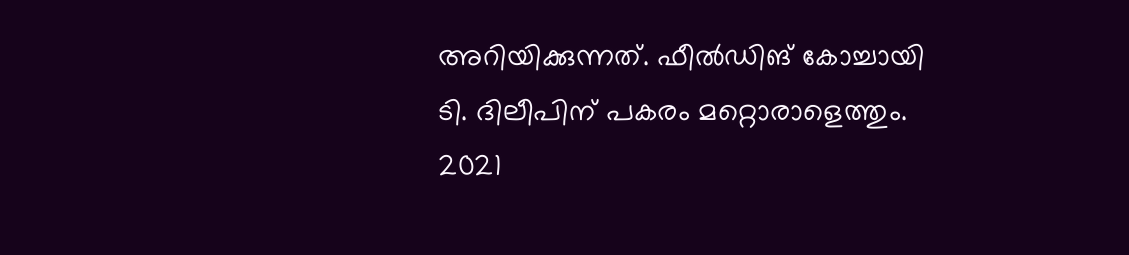അറിയിക്കുന്നത്. ഫീൽഡിങ് കോച്ചായി ടി. ദിലീപിന് പകരം മറ്റൊരാളെത്തും. 2021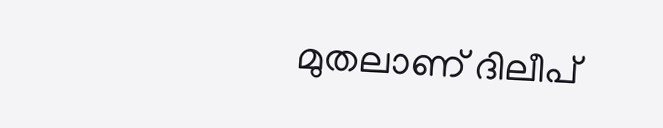മുതലാണ് ദിലീപ്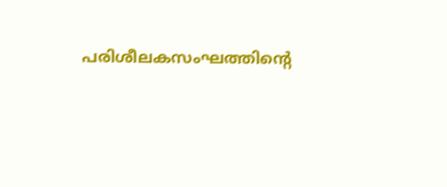പരിശീലകസംഘത്തിന്റെ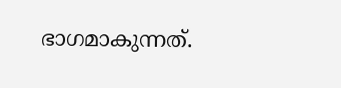ഭാഗമാകുന്നത്.